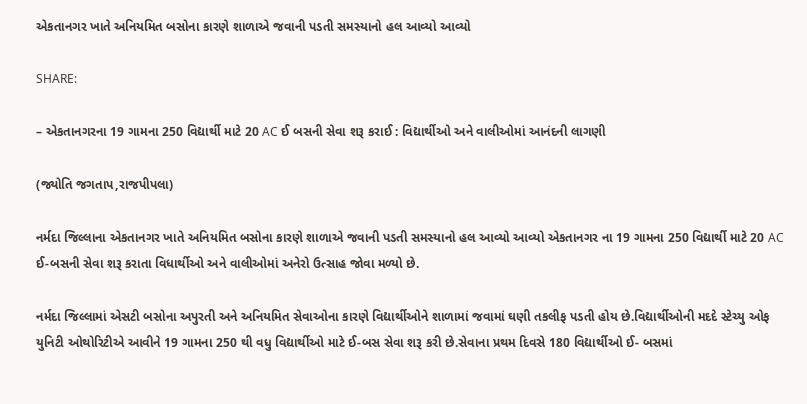એકતાનગર ખાતે અનિયમિત બસોના કારણે શાળાએ જવાની પડતી સમસ્યાનો હલ આવ્યો આવ્યો

SHARE:

– એકતાનગરના 19 ગામના 250 વિદ્યાર્થી માટે 20 AC ઈ બસની સેવા શરૂ કરાઈ : વિદ્યાર્થીઓ અને વાલીઓમાં આનંદની લાગણી

(જ્યોતિ જગતાપ,રાજપીપલા)

નર્મદા જિલ્લાના એકતાનગર ખાતે અનિયમિત બસોના કારણે શાળાએ જવાની પડતી સમસ્યાનો હલ આવ્યો આવ્યો એકતાનગર ના 19 ગામના 250 વિદ્યાર્થી માટે 20 AC ઈ-બસની સેવા શરૂ કરાતા વિધાર્થીઓ અને વાલીઓમાં અનેરો ઉત્સાહ જોવા મળ્યો છે.

નર્મદા જિલ્લામાં એસટી બસોના અપુરતી અને અનિયમિત સેવાઓના કારણે વિદ્યાર્થીઓને શાળામાં જવામાં ઘણી તકલીફ પડતી હોય છે.વિદ્યાર્થીઓની મદદે સ્ટેચ્યુ ઓફ યુનિટી ઓથોરિટીએ આવીને 19 ગામના 250 થી વધુ વિદ્યાર્થીઓ માટે ઈ-બસ સેવા શરૂ કરી છે.સેવાના પ્રથમ દિવસે 180 વિદ્યાર્થીઓ ઈ- બસમાં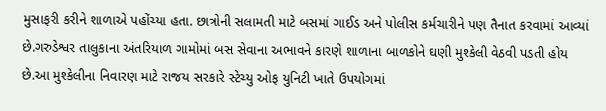મુસાફરી કરીને શાળાએ પહોંચ્યા હતા. છાત્રોની સલામતી માટે બસમાં ગાઈડ અને પોલીસ કર્મચારીને પણ તૈનાત કરવામાં આવ્યાં છે.ગરુડેશ્વર તાલુકાના અંતરિયાળ ગામોમાં બસ સેવાના અભાવને કારણે શાળાના બાળકોને ઘણી મુશ્કેલી વેઠવી પડતી હોય છે.આ મુશ્કેલીના નિવારણ માટે રાજય સરકારે સ્ટેચ્યુ ઓફ યુનિટી ખાતે ઉપયોગમાં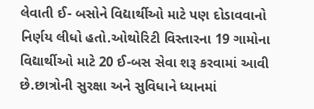લેવાતી ઈ- બસોને વિદ્યાર્થીઓ માટે પણ દોડાવવાનો નિર્ણય લીધો હતો.ઓથોરિટી વિસ્તારના 19 ગામોના વિદ્યાર્થીઓ માટે 20 ઈ-બસ સેવા શરૂ કરવામાં આવી છે.છાત્રોની સુરક્ષા અને સુવિધાને ધ્યાનમાં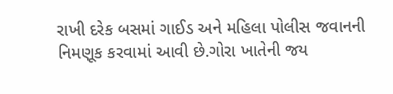રાખી દરેક બસમાં ગાઈડ અને મહિલા પોલીસ જવાનની નિમણૂક કરવામાં આવી છે.ગોરા ખાતેની જય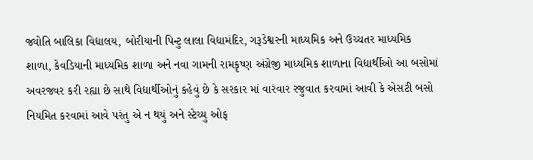જ્યોતિ બાલિકા વિદ્યાલય, બોરીયાની પિન્ટુ લાલા વિદ્યામંદિર, ગરૂડેશ્વરની માધ્યમિક અને ઉચ્ચતર માધ્યમિક શાળા, કેવડિયાની માધ્યમિક શાળા અને નવા ગામની રામકૃષ્ણ અંગ્રેજી માધ્યમિક શાળાના વિદ્યાર્થીઓ આ બસોમાં અવરજવર કરી રહ્યા છે સાથે વિદ્યાર્થીઓનું કહેવું છે કે સરકાર માં વારંવાર રજુવાત કરવામાં આવી કે એસટી બસો નિયમિત કરવામાં આવે પરંતુ એ ન થયું અને સ્ટેચ્યુ ઓફ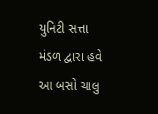યુનિટી સત્તા મંડળ દ્વારા હવે આ બસો ચાલુ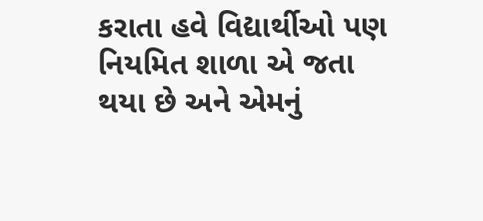કરાતા હવે વિદ્યાર્થીઓ પણ નિયમિત શાળા એ જતા થયા છે અને એમનું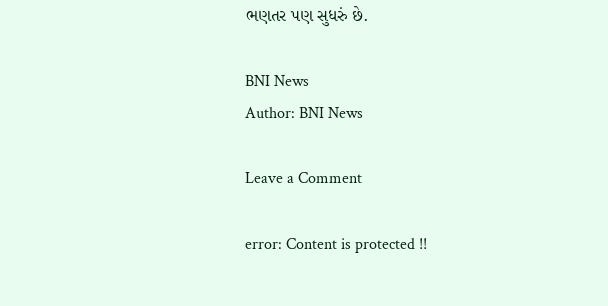ભણતર પણ સુધરું છે.

BNI News
Author: BNI News

Leave a Comment

error: Content is protected !!